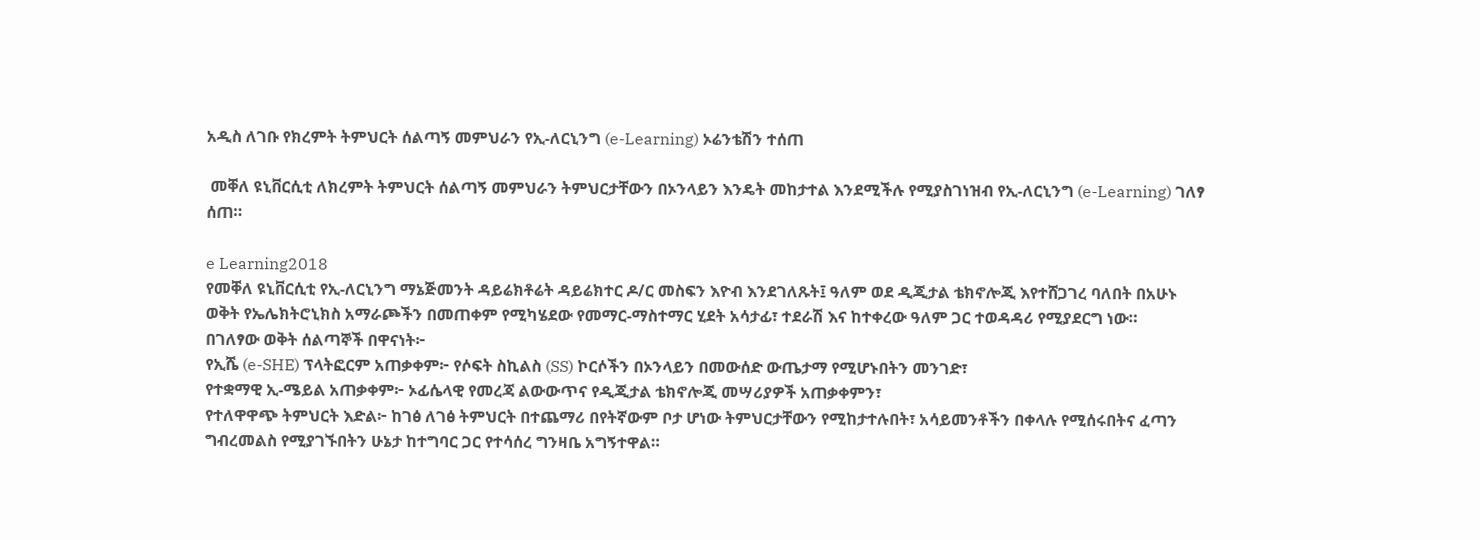አዲስ ለገቡ የክረምት ትምህርት ሰልጣኝ መምህራን የኢ-ለርኒንግ (e-Learning) ኦሬንቴሽን ተሰጠ

 መቐለ ዩኒቨርሲቲ ለክረምት ትምህርት ሰልጣኝ መምህራን ትምህርታቸውን በኦንላይን እንዴት መከታተል እንደሚችሉ የሚያስገነዝብ የኢ-ለርኒንግ (e-Learning) ገለፃ ሰጠ።

e Learning2018
የመቐለ ዩኒቨርሲቲ የኢ-ለርኒንግ ማኔጅመንት ዳይሬክቶሬት ዳይሬክተር ዶ/ር መስፍን እዮብ እንደገለጹት፤ ዓለም ወደ ዲጂታል ቴክኖሎጂ እየተሸጋገረ ባለበት በአሁኑ ወቅት የኤሌክትሮኒክስ አማራጮችን በመጠቀም የሚካሄደው የመማር-ማስተማር ሂደት አሳታፊ፣ ተደራሽ እና ከተቀረው ዓለም ጋር ተወዳዳሪ የሚያደርግ ነው።
በገለፃው ወቅት ሰልጣኞች በዋናነት፦
የኢሼ (e-SHE) ፕላትፎርም አጠቃቀም፦ የሶፍት ስኪልስ (SS) ኮርሶችን በኦንላይን በመውሰድ ውጤታማ የሚሆኑበትን መንገድ፣
የተቋማዊ ኢ-ሜይል አጠቃቀም፦ ኦፊሴላዊ የመረጃ ልውውጥና የዲጂታል ቴክኖሎጂ መሣሪያዎች አጠቃቀምን፣
የተለዋዋጭ ትምህርት እድል፦ ከገፅ ለገፅ ትምህርት በተጨማሪ በየትኛውም ቦታ ሆነው ትምህርታቸውን የሚከታተሉበት፣ አሳይመንቶችን በቀላሉ የሚሰሩበትና ፈጣን ግብረመልስ የሚያገኙበትን ሁኔታ ከተግባር ጋር የተሳሰረ ግንዛቤ አግኝተዋል።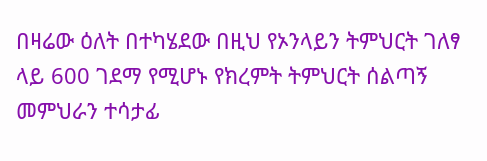በዛሬው ዕለት በተካሄደው በዚህ የኦንላይን ትምህርት ገለፃ ላይ 600 ገደማ የሚሆኑ የክረምት ትምህርት ሰልጣኝ መምህራን ተሳታፊ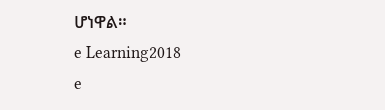ሆነዋል።
e Learning2018
e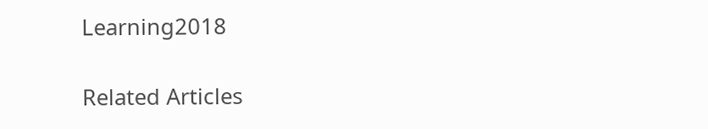Learning2018

Related Articles